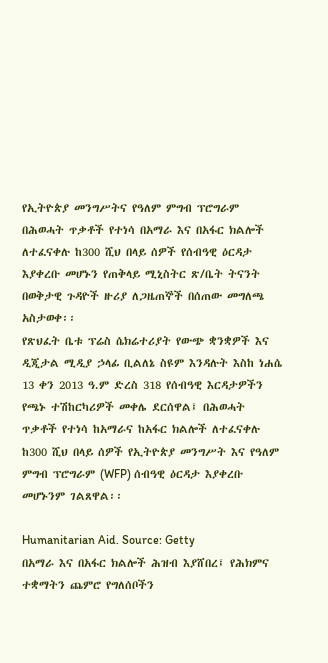የኢትዮጵያ መንግሥትና የዓለም ምግብ ፕሮግራም በሕወሓት ጥቃቶች የተነሳ በአማራ እና በአፋር ክልሎች ለተፈናቀሉ ከ300 ሺህ በላይ ሰዎች የሰብዓዊ ዕርዳታ እያቀረቡ መሆኑን የጠቅላይ ሚኒስትር ጽ/ቤት ትናንት በወቅታዊ ጉዳዮች ዙሪያ ለጋዜጠኞች በሰጠው መግለጫ አስታወቀ፡፡
የጽህፈት ቤቱ ፕሬስ ሴክሬተሪያት የውጭ ቋንቋዎች እና ዲጂታል ሚዲያ ኃላፊ ቢልለኔ ስዩም እንዳሉት እስከ ነሐሴ 13 ቀን 2013 ዓ.ም ድረስ 318 የሰብዓዊ እርዳታዎችን የጫኑ ተሽከርካሪዎች መቀሌ ደርሰዋል፤ በሕወሓት ጥቃቶች የተነሳ ከአማራና ከአፋር ክልሎች ለተፈናቀሉ ከ300 ሺህ በላይ ሰዎች የኢትዮጵያ መንግሥት እና የዓለም ምግብ ፕሮግራም (WFP) ሰብዓዊ ዕርዳታ እያቀረቡ መሆኑንም ገልጸዋል፡፡

Humanitarian Aid. Source: Getty
በአማራ እና በአፋር ክልሎች ሕዝብ እያሸበረ፤ የሕክምና ተቋማትን ጨምሮ የግለሰቦችን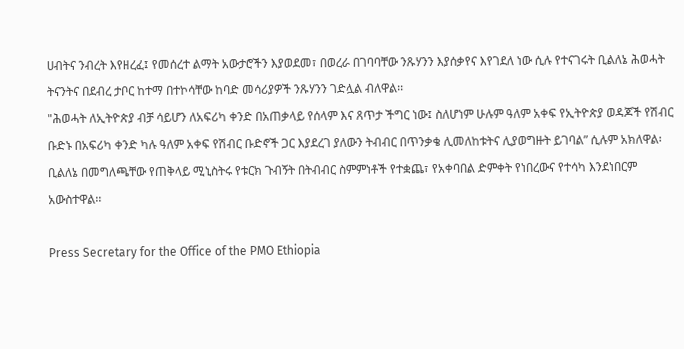ሀብትና ንብረት እየዘረፈ፤ የመሰረተ ልማት አውታሮችን እያወደመ፣ በወረራ በገባባቸው ንጹሃንን እያሰቃየና እየገደለ ነው ሲሉ የተናገሩት ቢልለኔ ሕወሓት ትናንትና በደብረ ታቦር ከተማ በተኮሳቸው ከባድ መሳሪያዎች ንጹሃንን ገድሏል ብለዋል፡፡
"ሕወሓት ለኢትዮጵያ ብቻ ሳይሆን ለአፍሪካ ቀንድ በአጠቃላይ የሰላም እና ጸጥታ ችግር ነው፤ ስለሆነም ሁሉም ዓለም አቀፍ የኢትዮጵያ ወዳጆች የሽብር ቡድኑ በአፍሪካ ቀንድ ካሉ ዓለም አቀፍ የሽብር ቡድኖች ጋር እያደረገ ያለውን ትብብር በጥንቃቄ ሊመለከቱትና ሊያወግዙት ይገባል” ሲሉም አክለዋል፡
ቢልለኔ በመግለጫቸው የጠቅላይ ሚኒስትሩ የቱርክ ጉብኝት በትብብር ስምምነቶች የተቋጨ፣ የአቀባበል ድምቀት የነበረውና የተሳካ እንደነበርም አውስተዋል፡፡

Press Secretary for the Office of the PMO Ethiopia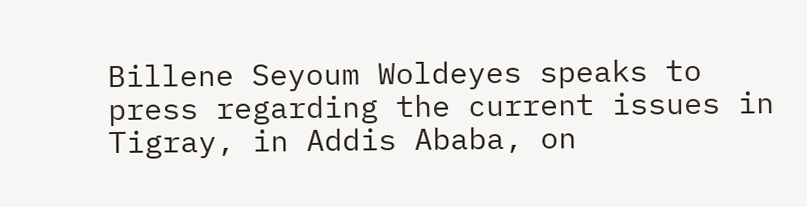Billene Seyoum Woldeyes speaks to press regarding the current issues in Tigray, in Addis Ababa, on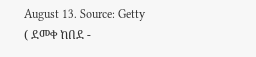August 13. Source: Getty
( ደመቀ ከበደ -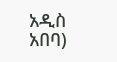አዲስ አበባ)